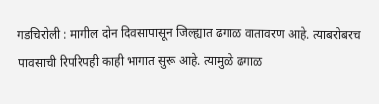गडचिरोली : मागील दोन दिवसापासून जिल्ह्यात ढगाळ वातावरण आहे. त्याबरोबरच पावसाची रिपरिपही काही भागात सुरू आहे. त्यामुळे ढगाळ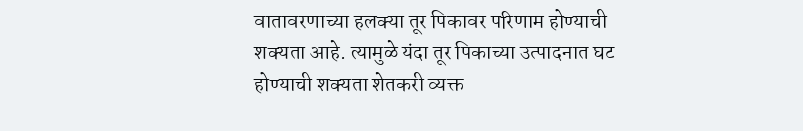वातावरणाच्या हलक्या तूर पिकावर परिणाम होण्याची शक्यता आहे. त्यामुळे यंदा तूर पिकाच्या उत्पादनात घट होण्याची शक्यता शेतकरी व्यक्त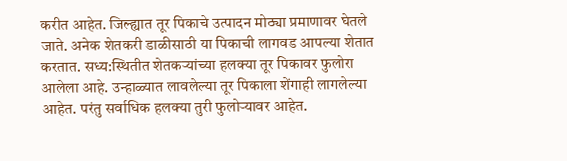करीत आहेत. जिल्ह्यात तूर पिकाचे उत्पादन मोठ्या प्रमाणावर घेतले जाते. अनेक शेतकरी डाळीसाठी या पिकाची लागवड आपल्या शेतात करतात. सध्य:स्थितीत शेतकऱ्यांच्या हलक्या तूर पिकावर फुलोरा आलेला आहे. उन्हाळ्यात लावलेल्या तूर पिकाला शेंगाही लागलेल्या आहेत. परंतु सर्वाधिक हलक्या तुरी फुलोऱ्यावर आहेत.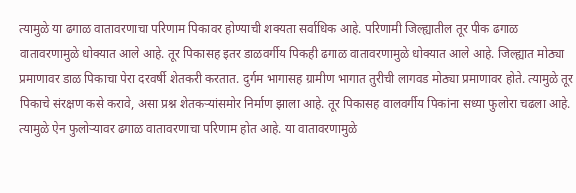त्यामुळे या ढगाळ वातावरणाचा परिणाम पिकावर होण्याची शक्यता सर्वाधिक आहे. परिणामी जिल्ह्यातील तूर पीक ढगाळ वातावरणामुळे धोक्यात आले आहे. तूर पिकासह इतर डाळवर्गीय पिकही ढगाळ वातावरणामुळे धोक्यात आले आहे. जिल्ह्यात मोठ्या प्रमाणावर डाळ पिकाचा पेरा दरवर्षी शेतकरी करतात. दुर्गम भागासह ग्रामीण भागात तुरीची लागवड मोठ्या प्रमाणावर होते. त्यामुळे तूर पिकाचे संरक्षण कसे करावे, असा प्रश्न शेतकऱ्यांसमोर निर्माण झाला आहे. तूर पिकासह वालवर्गीय पिकांना सध्या फुलोरा चढला आहे. त्यामुळे ऐन फुलोऱ्यावर ढगाळ वातावरणाचा परिणाम होत आहे. या वातावरणामुळे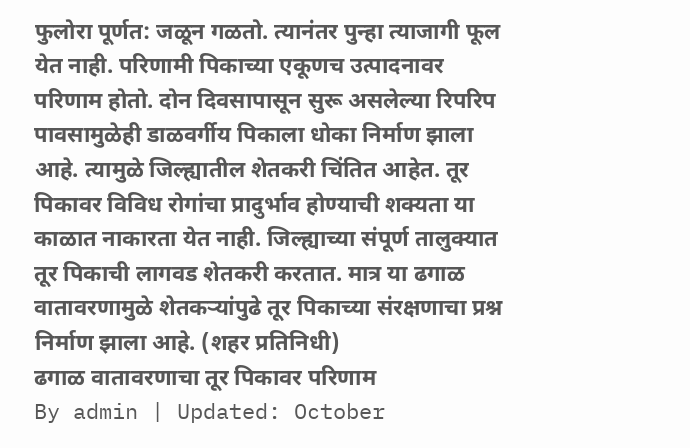फुलोरा पूर्णत: जळून गळतो. त्यानंतर पुन्हा त्याजागी फूल येत नाही. परिणामी पिकाच्या एकूणच उत्पादनावर परिणाम होतो. दोन दिवसापासून सुरू असलेल्या रिपरिप पावसामुळेही डाळवर्गीय पिकाला धोका निर्माण झाला आहे. त्यामुळे जिल्ह्यातील शेतकरी चिंतित आहेत. तूर पिकावर विविध रोगांचा प्रादुर्भाव होण्याची शक्यता या काळात नाकारता येत नाही. जिल्ह्याच्या संपूर्ण तालुक्यात तूर पिकाची लागवड शेतकरी करतात. मात्र या ढगाळ वातावरणामुळे शेतकऱ्यांपुढे तूर पिकाच्या संरक्षणाचा प्रश्न निर्माण झाला आहे. (शहर प्रतिनिधी)
ढगाळ वातावरणाचा तूर पिकावर परिणाम
By admin | Updated: October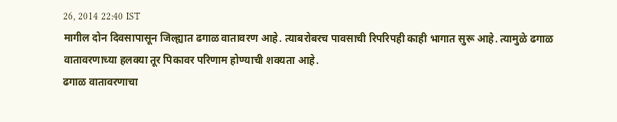26, 2014 22:40 IST
मागील दोन दिवसापासून जिल्ह्यात ढगाळ वातावरण आहे. त्याबरोबरच पावसाची रिपरिपही काही भागात सुरू आहे. त्यामुळे ढगाळ वातावरणाच्या हलक्या तूर पिकावर परिणाम होण्याची शक्यता आहे.
ढगाळ वातावरणाचा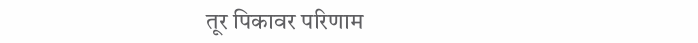तूर पिकावर परिणाम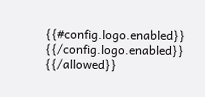{{#config.logo.enabled}} {{/config.logo.enabled}}
{{/allowed}}